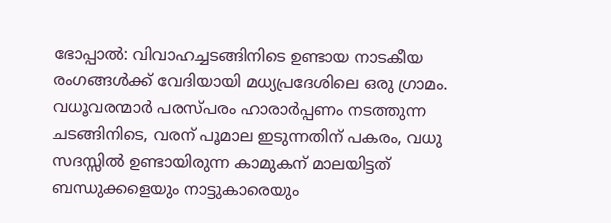ഭോപ്പാൽ: വിവാഹച്ചടങ്ങിനിടെ ഉണ്ടായ നാടകീയ രംഗങ്ങൾക്ക് വേദിയായി മധ്യപ്രദേശിലെ ഒരു ഗ്രാമം. വധൂവരന്മാർ പരസ്പരം ഹാരാർപ്പണം നടത്തുന്ന ചടങ്ങിനിടെ, വരന് പൂമാല ഇടുന്നതിന് പകരം, വധു സദസ്സിൽ ഉണ്ടായിരുന്ന കാമുകന് മാലയിട്ടത് ബന്ധുക്കളെയും നാട്ടുകാരെയും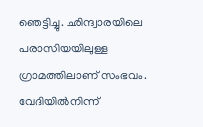ഞെട്ടിച്ചു. ഛിന്ദ്വാരയിലെ പരാസിയയിലുള്ള ഗ്രാമത്തിലാണ് സംഭവം. വേദിയിൽനിന്ന്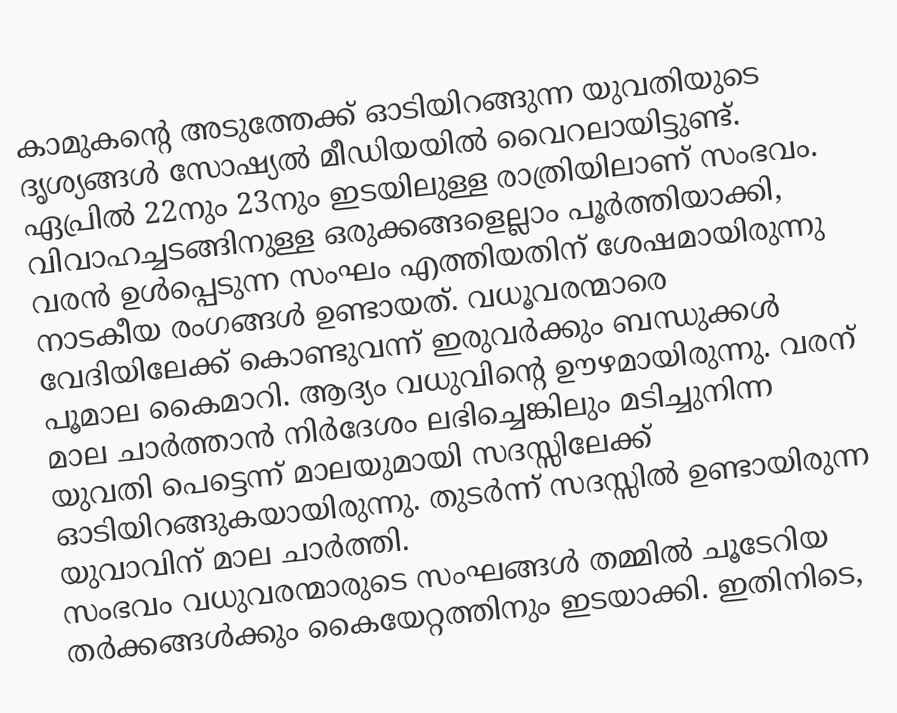കാമുകന്റെ അടുത്തേക്ക് ഓടിയിറങ്ങുന്ന യുവതിയുടെ ദൃശ്യങ്ങൾ സോഷ്യൽ മീഡിയയിൽ വൈറലായിട്ടുണ്ട്.
ഏപ്രിൽ 22നും 23നും ഇടയിലുള്ള രാത്രിയിലാണ് സംഭവം. വിവാഹച്ചടങ്ങിനുള്ള ഒരുക്കങ്ങളെല്ലാം പൂർത്തിയാക്കി, വരൻ ഉൾപ്പെടുന്ന സംഘം എത്തിയതിന് ശേഷമായിരുന്നു നാടകീയ രംഗങ്ങൾ ഉണ്ടായത്. വധൂവരന്മാരെ വേദിയിലേക്ക് കൊണ്ടുവന്ന് ഇരുവർക്കും ബന്ധുക്കൾ പൂമാല കൈമാറി. ആദ്യം വധുവിൻ്റെ ഊഴമായിരുന്നു. വരന് മാല ചാർത്താൻ നിർദേശം ലഭിച്ചെങ്കിലും മടിച്ചുനിന്ന യുവതി പെട്ടെന്ന് മാലയുമായി സദസ്സിലേക്ക് ഓടിയിറങ്ങുകയായിരുന്നു. തുടർന്ന് സദസ്സിൽ ഉണ്ടായിരുന്ന യുവാവിന് മാല ചാർത്തി.
സംഭവം വധുവരന്മാരുടെ സംഘങ്ങൾ തമ്മിൽ ചൂടേറിയ തർക്കങ്ങൾക്കും കൈയേറ്റത്തിനും ഇടയാക്കി. ഇതിനിടെ,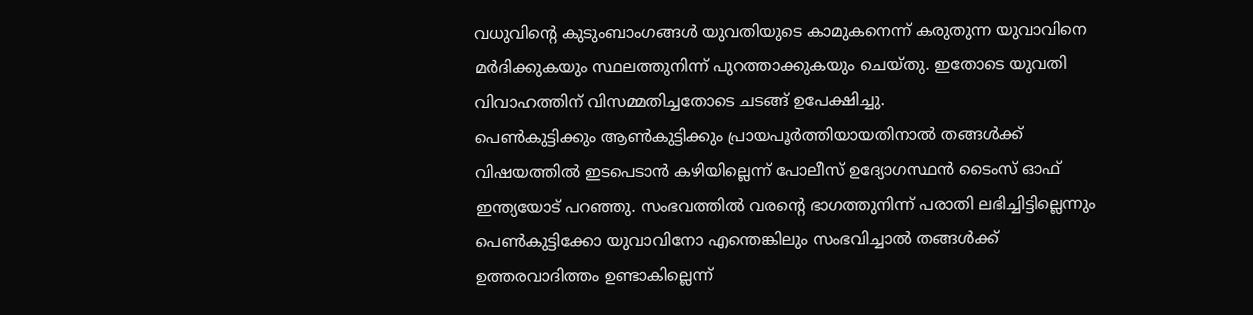വധുവിൻ്റെ കുടുംബാംഗങ്ങൾ യുവതിയുടെ കാമുകനെന്ന് കരുതുന്ന യുവാവിനെ മർദിക്കുകയും സ്ഥലത്തുനിന്ന് പുറത്താക്കുകയും ചെയ്തു. ഇതോടെ യുവതി വിവാഹത്തിന് വിസമ്മതിച്ചതോടെ ചടങ്ങ് ഉപേക്ഷിച്ചു.
പെൺകുട്ടിക്കും ആൺകുട്ടിക്കും പ്രായപൂർത്തിയായതിനാൽ തങ്ങൾക്ക് വിഷയത്തിൽ ഇടപെടാൻ കഴിയില്ലെന്ന് പോലീസ് ഉദ്യോഗസ്ഥൻ ടൈംസ് ഓഫ് ഇന്ത്യയോട് പറഞ്ഞു. സംഭവത്തിൽ വരൻ്റെ ഭാഗത്തുനിന്ന് പരാതി ലഭിച്ചിട്ടില്ലെന്നും പെൺകുട്ടിക്കോ യുവാവിനോ എന്തെങ്കിലും സംഭവിച്ചാൽ തങ്ങൾക്ക് ഉത്തരവാദിത്തം ഉണ്ടാകില്ലെന്ന്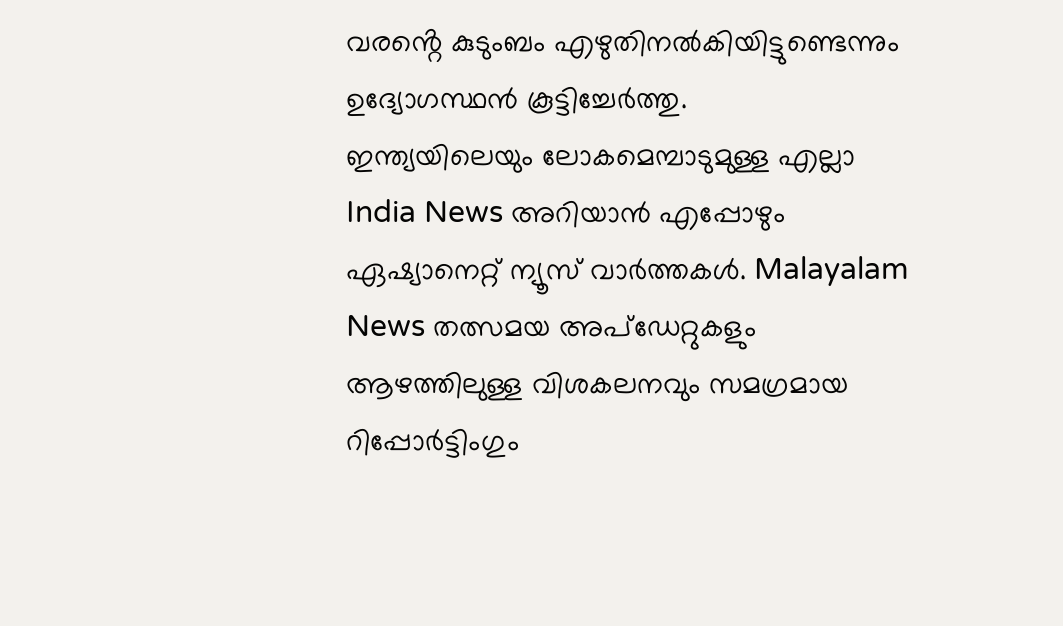വരൻ്റെ കുടുംബം എഴുതിനൽകിയിട്ടുണ്ടെന്നും ഉദ്യോഗസ്ഥൻ കൂട്ടിച്ചേർത്തു.
ഇന്ത്യയിലെയും ലോകമെമ്പാടുമുള്ള എല്ലാ India News അറിയാൻ എപ്പോഴും ഏഷ്യാനെറ്റ് ന്യൂസ് വാർത്തകൾ. Malayalam News തത്സമയ അപ്ഡേറ്റുകളും ആഴത്തിലുള്ള വിശകലനവും സമഗ്രമായ റിപ്പോർട്ടിംഗും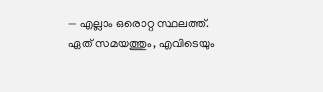— എല്ലാം ഒരൊറ്റ സ്ഥലത്ത്. ഏത് സമയത്തും, എവിടെയും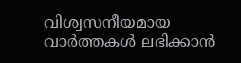വിശ്വസനീയമായ വാർത്തകൾ ലഭിക്കാൻ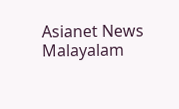Asianet News Malayalam